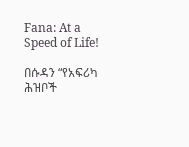Fana: At a Speed of Life!

በሱዳን “የአፍሪካ ሕዝቦች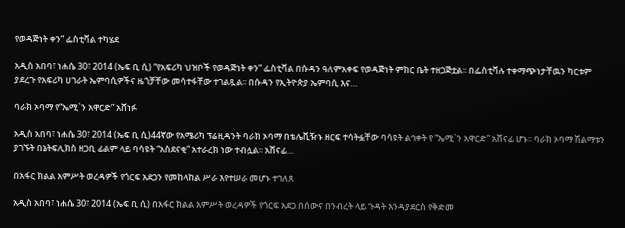የወዳጅነት ቀን” ፌስቲቫል ተካሄደ

አዲስ አበባ፣ ነሐሴ 30፣ 2014 (ኤፍ ቢ ሲ) “የአፍሪካ ህዝቦች የወዳጅነት ቀን” ፌስቲቫል በሱዳን ዓለምአቀፍ የወዳጅነት ምክር ቤት ተዘጋጅቷል፡፡ በፌስቲቫሉ ተቀማጭነታቸዉን ካርቱም ያደረጉ የአፍሪካ ሀገራት ኤምባሲዎችና ዜጎቻቸው መሳተፋቸው ተገልጿል፡፡ በሱዳን የኢትዮጵያ ኤምባሲ እና…

ባራክ ኦባማ የ“ኤሚ`ን አዋርድ” አሸነፉ

አዲስ አበባ፣ ነሐሴ 30፣ 2014 (ኤፍ ቢ ሲ)44ኛው የአሜሪካ ፕሬዚዳንት ባራክ ኦባማ በቴሌቪዥኑ ዘርፍ ተሳትፏቸው ባሳዩት ልኅቀት የ “ኤሚ`ን አዋርድ” አሸናፊ ሆኑ፡፡ ባራክ ኦባማ ሽልማቱን ያገኙት በኔትፍሊክስ ዘጋቢ ፊልም ላይ ባሳዩት “አስደናቂ” አተራረክ ነው ተብሏል፡፡ አሸናፊ…

በአፋር ክልል አምሥት ወረዳዎች የጎርፍ አደጋን የመከላከል ሥራ እየተሠራ መሆኑ ተገለጸ

አዲስ አበባ፣ ነሐሴ 30፣ 2014 (ኤፍ ቢ ሲ) በአፋር ክልል አምሥት ወረዳዎች የጎርፍ አደጋ በሰውና በንብረት ላይ ጉዳት እንዳያደርስ የቅድመ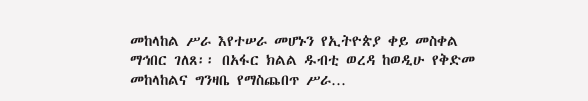መከላከል ሥራ እየተሠራ መሆኑን የኢትዮጵያ ቀይ መስቀል ማኅበር ገለጸ፡፡ በአፋር ክልል ዱብቲ ወረዳ ከወዲሁ የቅድመ መከላከልና ግንዛቤ የማስጨበጥ ሥራ…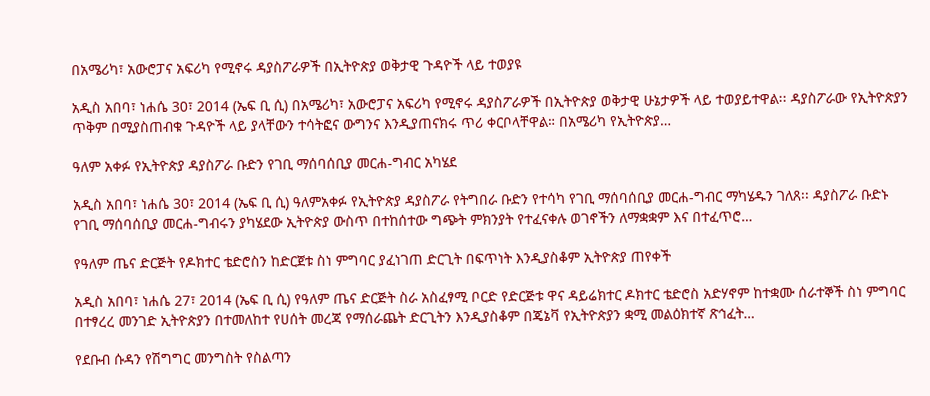በአሜሪካ፣ አውሮፓና አፍሪካ የሚኖሩ ዳያስፖራዎች በኢትዮጵያ ወቅታዊ ጉዳዮች ላይ ተወያዩ

አዲስ አበባ፣ ነሐሴ 30፣ 2014 (ኤፍ ቢ ሲ) በአሜሪካ፣ አውሮፓና አፍሪካ የሚኖሩ ዳያስፖራዎች በኢትዮጵያ ወቅታዊ ሁኔታዎች ላይ ተወያይተዋል፡፡ ዳያስፖራው የኢትዮጵያን ጥቅም በሚያስጠብቁ ጉዳዮች ላይ ያላቸውን ተሳትፎና ውግንና እንዲያጠናክሩ ጥሪ ቀርቦላቸዋል። በአሜሪካ የኢትዮጵያ…

ዓለም አቀፉ የኢትዮጵያ ዳያስፖራ ቡድን የገቢ ማሰባሰቢያ መርሐ-ግብር አካሄደ

አዲስ አበባ፣ ነሐሴ 30፣ 2014 (ኤፍ ቢ ሲ) ዓለምአቀፉ የኢትዮጵያ ዳያስፖራ የትግበራ ቡድን የተሳካ የገቢ ማሰባሰቢያ መርሐ-ግብር ማካሄዱን ገለጸ፡፡ ዳያስፖራ ቡድኑ የገቢ ማሰባሰቢያ መርሐ-ግብሩን ያካሄደው ኢትዮጵያ ውስጥ በተከሰተው ግጭት ምክንያት የተፈናቀሉ ወገኖችን ለማቋቋም እና በተፈጥሮ…

የዓለም ጤና ድርጅት የዶክተር ቴድሮስን ከድርጀቱ ስነ ምግባር ያፈነገጠ ድርጊት በፍጥነት እንዲያስቆም ኢትዮጵያ ጠየቀች

አዲስ አበባ፣ ነሐሴ 27፣ 2014 (ኤፍ ቢ ሲ) የዓለም ጤና ድርጅት ስራ አስፈፃሚ ቦርድ የድርጅቱ ዋና ዳይሬክተር ዶክተር ቴድሮስ አድሃኖም ከተቋሙ ሰራተኞች ስነ ምግባር በተፃረረ መንገድ ኢትዮጵያን በተመለከተ የሀሰት መረጃ የማሰራጨት ድርጊትን እንዲያስቆም በጄኔቫ የኢትዮጵያን ቋሚ መልዕክተኛ ጽኅፈት…

የደቡብ ሱዳን የሽግግር መንግስት የስልጣን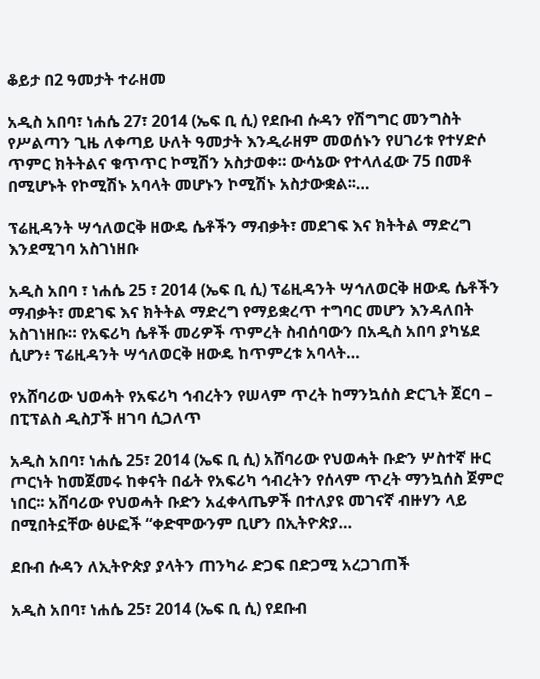ቆይታ በ2 ዓመታት ተራዘመ

አዲስ አበባ፣ ነሐሴ 27፣ 2014 (ኤፍ ቢ ሲ) የደቡብ ሱዳን የሽግግር መንግስት የሥልጣን ጊዜ ለቀጣይ ሁለት ዓመታት እንዲራዘም መወሰኑን የሀገሪቱ የተሃድሶ ጥምር ክትትልና ቁጥጥር ኮሚሽን አስታወቀ። ውሳኔው የተላለፈው 75 በመቶ በሚሆኑት የኮሚሽኑ አባላት መሆኑን ኮሚሽኑ አስታውቋል፡፡…

ፕሬዚዳንት ሣኅለወርቅ ዘውዴ ሴቶችን ማብቃት፣ መደገፍ እና ክትትል ማድረግ እንደሚገባ አስገነዘቡ

አዲስ አበባ ፣ ነሐሴ 25 ፣ 2014 (ኤፍ ቢ ሲ) ፕሬዚዳንት ሣኅለወርቅ ዘውዴ ሴቶችን ማብቃት፣ መደገፍ እና ክትትል ማድረግ የማይቋረጥ ተግባር መሆን እንዳለበት አስገነዘቡ። የአፍሪካ ሴቶች መሪዎች ጥምረት ስብሰባውን በአዲስ አበባ ያካሄደ ሲሆን፥ ፕሬዚዳንት ሣኅለወርቅ ዘውዴ ከጥምረቱ አባላት…

የአሸባሪው ህወሓት የአፍሪካ ኅብረትን የሠላም ጥረት ከማንኳሰስ ድርጊት ጀርባ – በፒፕልስ ዲስፓች ዘገባ ሲጋለጥ

አዲስ አበባ፣ ነሐሴ 25፣ 2014 (ኤፍ ቢ ሲ) አሸባሪው የህወሓት ቡድን ሦስተኛ ዙር ጦርነት ከመጀመሩ ከቀናት በፊት የአፍሪካ ኅብረትን የሰላም ጥረት ማንኳሰስ ጀምሮ ነበር፡፡ አሸባሪው የህወሓት ቡድን አፈቀላጤዎች በተለያዩ መገናኛ ብዙሃን ላይ በሚበትኗቸው ፅሁፎች “ቀድሞውንም ቢሆን በኢትዮጵያ…

ደቡብ ሱዳን ለኢትዮጵያ ያላትን ጠንካራ ድጋፍ በድጋሚ አረጋገጠች

አዲስ አበባ፣ ነሐሴ 25፣ 2014 (ኤፍ ቢ ሲ) የደቡብ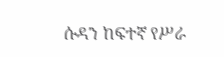ሱዳን ከፍተኛ የሥራ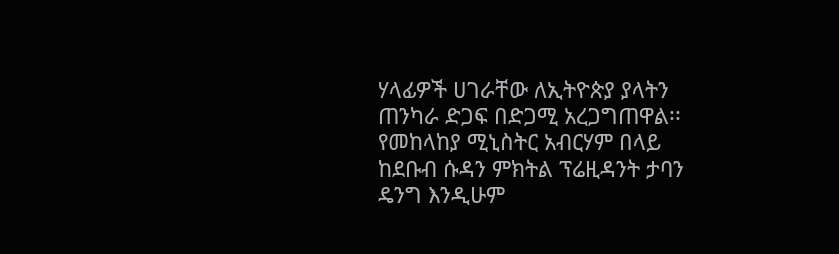ሃላፊዎች ሀገራቸው ለኢትዮጵያ ያላትን ጠንካራ ድጋፍ በድጋሚ አረጋግጠዋል፡፡ የመከላከያ ሚኒስትር አብርሃም በላይ ከደቡብ ሱዳን ምክትል ፕሬዚዳንት ታባን ዴንግ እንዲሁም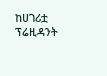ከሀገሪቷ ፕሬዚዳንት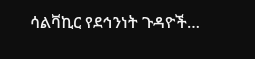ሳልቫኪር የደኅንነት ጉዳዮች…